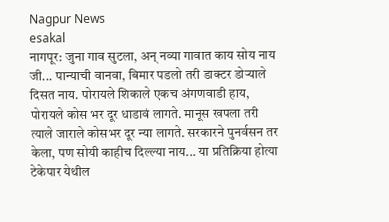Nagpur News
esakal
नागपूर: जुना गाव सुटला, अन् नव्या गावात काय सोय नाय जी... पान्याची वानवा, बिमार पडलो तरी डाक्टर डोऱ्याले दिसत नाय. पोरायले शिकाले एकच अंगणवाडी हाय, पोरायले कोस भर दूर धाडावं लागते. मानूस खपला तरी त्याले जाराले कोसभर दूर न्या लागते. सरकारने पुनर्वसन तर केला, पण सोयी काहीच दिल्ल्या नाय... या प्रतिक्रिया होत्या टेकेपार येथील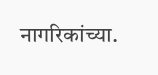नागरिकांच्या.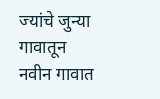ज्यांचे जुन्या गावातून नवीन गावात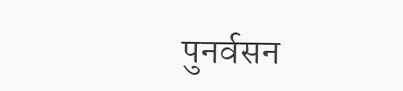पुनर्वसन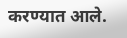करण्यात आले.